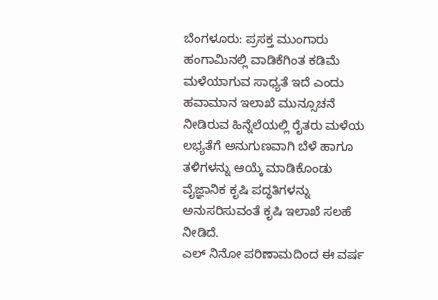ಬೆಂಗಳೂರು: ಪ್ರಸಕ್ತ ಮುಂಗಾರು ಹಂಗಾಮಿನಲ್ಲಿ ವಾಡಿಕೆಗಿಂತ ಕಡಿಮೆ ಮಳೆಯಾಗುವ ಸಾಧ್ಯತೆ ಇದೆ ಎಂದು ಹವಾಮಾನ ಇಲಾಖೆ ಮುನ್ಸೂಚನೆ ನೀಡಿರುವ ಹಿನ್ನೆಲೆಯಲ್ಲಿ ರೈತರು ಮಳೆಯ ಲಭ್ಯತೆಗೆ ಅನುಗುಣವಾಗಿ ಬೆಳೆ ಹಾಗೂ ತಳಿಗಳನ್ನು ಆಯ್ಕೆ ಮಾಡಿಕೊಂಡು ವೈಜ್ಞಾನಿಕ ಕೃಷಿ ಪದ್ಧತಿಗಳನ್ನು ಅನುಸರಿಸುವಂತೆ ಕೃಷಿ ಇಲಾಖೆ ಸಲಹೆ ನೀಡಿದೆ.
ಎಲ್ ನಿನೋ ಪರಿಣಾಮದಿಂದ ಈ ವರ್ಷ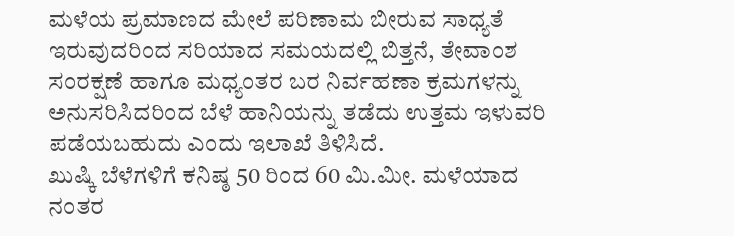ಮಳೆಯ ಪ್ರಮಾಣದ ಮೇಲೆ ಪರಿಣಾಮ ಬೀರುವ ಸಾಧ್ಯತೆ ಇರುವುದರಿಂದ ಸರಿಯಾದ ಸಮಯದಲ್ಲಿ ಬಿತ್ತನೆ, ತೇವಾಂಶ ಸಂರಕ್ಷಣೆ ಹಾಗೂ ಮಧ್ಯಂತರ ಬರ ನಿರ್ವಹಣಾ ಕ್ರಮಗಳನ್ನು ಅನುಸರಿಸಿದರಿಂದ ಬೆಳೆ ಹಾನಿಯನ್ನು ತಡೆದು ಉತ್ತಮ ಇಳುವರಿ ಪಡೆಯಬಹುದು ಎಂದು ಇಲಾಖೆ ತಿಳಿಸಿದೆ.
ಖುಷ್ಕಿ ಬೆಳೆಗಳಿಗೆ ಕನಿಷ್ಠ 50 ರಿಂದ 60 ಮಿ.ಮೀ. ಮಳೆಯಾದ ನಂತರ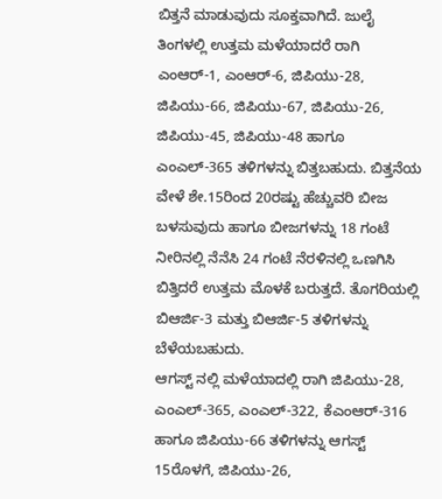ಬಿತ್ತನೆ ಮಾಡುವುದು ಸೂಕ್ತವಾಗಿದೆ. ಜುಲೈ ತಿಂಗಳಲ್ಲಿ ಉತ್ತಮ ಮಳೆಯಾದರೆ ರಾಗಿ ಎಂಆರ್-1, ಎಂಆರ್-6, ಜಿಪಿಯು-28, ಜಿಪಿಯು-66, ಜಿಪಿಯು-67, ಜಿಪಿಯು-26, ಜಿಪಿಯು-45, ಜಿಪಿಯು-48 ಹಾಗೂ ಎಂಎಲ್-365 ತಳಿಗಳನ್ನು ಬಿತ್ತಬಹುದು. ಬಿತ್ತನೆಯ ವೇಳೆ ಶೇ.15ರಿಂದ 20ರಷ್ಟು ಹೆಚ್ಚುವರಿ ಬೀಜ ಬಳಸುವುದು ಹಾಗೂ ಬೀಜಗಳನ್ನು 18 ಗಂಟೆ ನೀರಿನಲ್ಲಿ ನೆನೆಸಿ 24 ಗಂಟೆ ನೆರಳಿನಲ್ಲಿ ಒಣಗಿಸಿ ಬಿತ್ತಿದರೆ ಉತ್ತಮ ಮೊಳಕೆ ಬರುತ್ತದೆ. ತೊಗರಿಯಲ್ಲಿ ಬಿಆರ್ಜಿ-3 ಮತ್ತು ಬಿಆರ್ಜಿ-5 ತಳಿಗಳನ್ನು ಬೆಳೆಯಬಹುದು.
ಆಗಸ್ಟ್ ನಲ್ಲಿ ಮಳೆಯಾದಲ್ಲಿ ರಾಗಿ ಜಿಪಿಯು-28, ಎಂಎಲ್-365, ಎಂಎಲ್-322, ಕೆಎಂಆರ್-316 ಹಾಗೂ ಜಿಪಿಯು-66 ತಳಿಗಳನ್ನು ಆಗಸ್ಟ್ 15ರೊಳಗೆ, ಜಿಪಿಯು-26,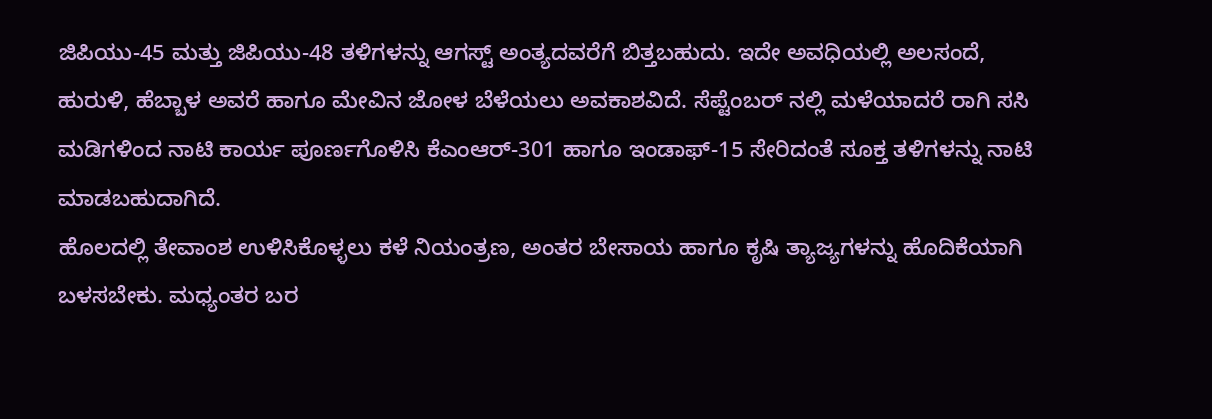ಜಿಪಿಯು-45 ಮತ್ತು ಜಿಪಿಯು-48 ತಳಿಗಳನ್ನು ಆಗಸ್ಟ್ ಅಂತ್ಯದವರೆಗೆ ಬಿತ್ತಬಹುದು. ಇದೇ ಅವಧಿಯಲ್ಲಿ ಅಲಸಂದೆ, ಹುರುಳಿ, ಹೆಬ್ಬಾಳ ಅವರೆ ಹಾಗೂ ಮೇವಿನ ಜೋಳ ಬೆಳೆಯಲು ಅವಕಾಶವಿದೆ. ಸೆಪ್ಟೆಂಬರ್ ನಲ್ಲಿ ಮಳೆಯಾದರೆ ರಾಗಿ ಸಸಿ ಮಡಿಗಳಿಂದ ನಾಟಿ ಕಾರ್ಯ ಪೂರ್ಣಗೊಳಿಸಿ ಕೆಎಂಆರ್-301 ಹಾಗೂ ಇಂಡಾಫ್-15 ಸೇರಿದಂತೆ ಸೂಕ್ತ ತಳಿಗಳನ್ನು ನಾಟಿ ಮಾಡಬಹುದಾಗಿದೆ.
ಹೊಲದಲ್ಲಿ ತೇವಾಂಶ ಉಳಿಸಿಕೊಳ್ಳಲು ಕಳೆ ನಿಯಂತ್ರಣ, ಅಂತರ ಬೇಸಾಯ ಹಾಗೂ ಕೃಷಿ ತ್ಯಾಜ್ಯಗಳನ್ನು ಹೊದಿಕೆಯಾಗಿ ಬಳಸಬೇಕು. ಮಧ್ಯಂತರ ಬರ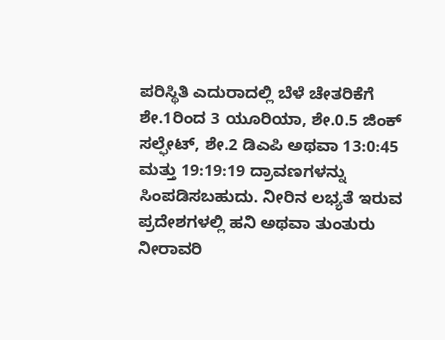ಪರಿಸ್ಥಿತಿ ಎದುರಾದಲ್ಲಿ ಬೆಳೆ ಚೇತರಿಕೆಗೆ ಶೇ.1ರಿಂದ 3 ಯೂರಿಯಾ, ಶೇ.0.5 ಜಿಂಕ್ ಸಲ್ಫೇಟ್, ಶೇ.2 ಡಿಎಪಿ ಅಥವಾ 13:0:45 ಮತ್ತು 19:19:19 ದ್ರಾವಣಗಳನ್ನು ಸಿಂಪಡಿಸಬಹುದು. ನೀರಿನ ಲಭ್ಯತೆ ಇರುವ ಪ್ರದೇಶಗಳಲ್ಲಿ ಹನಿ ಅಥವಾ ತುಂತುರು ನೀರಾವರಿ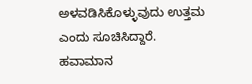ಅಳವಡಿಸಿಕೊಳ್ಳುವುದು ಉತ್ತಮ ಎಂದು ಸೂಚಿಸಿದ್ದಾರೆ.
ಹವಾಮಾನ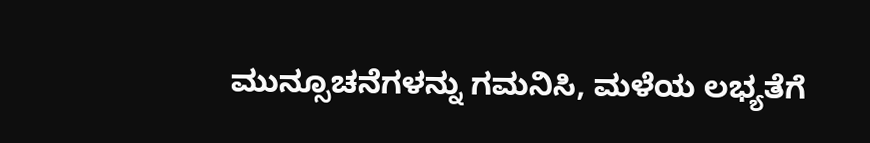ಮುನ್ಸೂಚನೆಗಳನ್ನು ಗಮನಿಸಿ, ಮಳೆಯ ಲಭ್ಯತೆಗೆ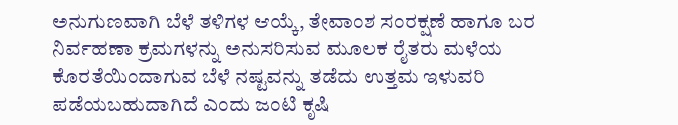ಅನುಗುಣವಾಗಿ ಬೆಳೆ ತಳಿಗಳ ಆಯ್ಕೆ, ತೇವಾಂಶ ಸಂರಕ್ಷಣೆ ಹಾಗೂ ಬರ ನಿರ್ವಹಣಾ ಕ್ರಮಗಳನ್ನು ಅನುಸರಿಸುವ ಮೂಲಕ ರೈತರು ಮಳೆಯ ಕೊರತೆಯಿಂದಾಗುವ ಬೆಳೆ ನಷ್ಟವನ್ನು ತಡೆದು ಉತ್ತಮ ಇಳುವರಿ ಪಡೆಯಬಹುದಾಗಿದೆ ಎಂದು ಜಂಟಿ ಕೃಷಿ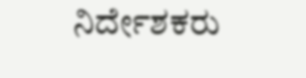ನಿರ್ದೇಶಕರು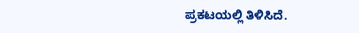ಪ್ರಕಟಯಲ್ಲಿ ತಿಳಿಸಿದೆ.